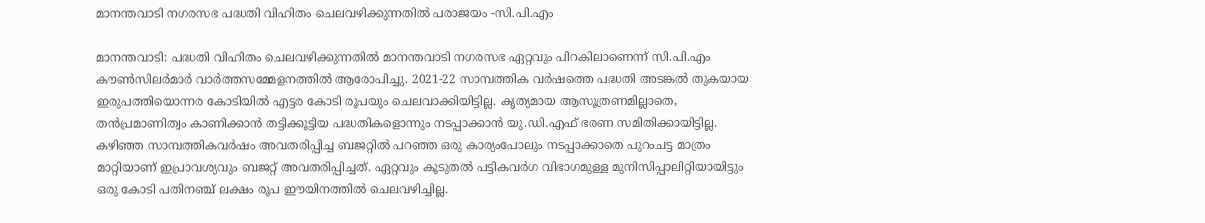മാനന്തവാടി നഗരസഭ പദ്ധതി വിഹിതം ചെലവഴിക്കുന്നതിൽ പരാജയം -സി.പി.എം

മാനന്തവാടി: പദ്ധതി വിഹിതം ചെലവഴിക്കുന്നതിൽ മാനന്തവാടി നഗരസഭ ഏറ്റവും പിറകിലാണെന്ന് സി.പി.എം കൗൺസിലർമാർ വാർത്തസമ്മേളനത്തിൽ ആരോപിച്ചു. 2021-22 സാമ്പത്തിക വർഷത്തെ പദ്ധതി അടങ്കൽ തുകയായ ഇരുപത്തിയൊന്നര കോടിയിൽ എട്ടര കോടി രൂപയും ചെലവാക്കിയിട്ടില്ല. കൃത്യമായ ആസൂത്രണമില്ലാതെ, തൻപ്രമാണിത്വം കാണിക്കാൻ തട്ടിക്കൂട്ടിയ പദ്ധതികളൊന്നും നടപ്പാക്കാൻ യു.ഡി.എഫ് ഭരണ സമിതിക്കായിട്ടില്ല. കഴിഞ്ഞ സാമ്പത്തികവർഷം അവതരിപ്പിച്ച ബജറ്റിൽ പറഞ്ഞ ഒരു കാര്യംപോലും നടപ്പാക്കാതെ പുറംചട്ട മാത്രം മാറ്റിയാണ് ഇപ്രാവശ്യവും ബജറ്റ് അവതരിപ്പിച്ചത്. ഏറ്റവും കൂടുതൽ പട്ടികവർഗ വിഭാഗമുള്ള മുനിസിപ്പാലിറ്റിയായിട്ടും ഒരു കോടി പതിനഞ്ച് ലക്ഷം രൂപ ഈയിനത്തിൽ ചെലവഴിച്ചില്ല.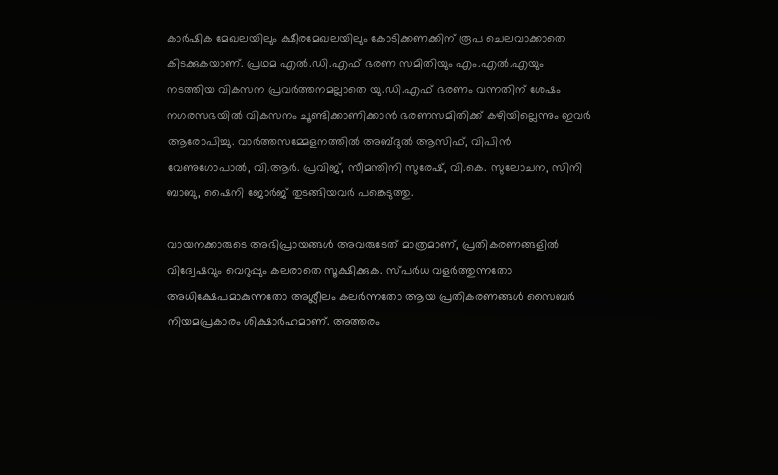കാർഷിക മേഖലയിലും ക്ഷീരമേഖലയിലും കോടിക്കണക്കിന് രൂപ ചെലവാക്കാതെ കിടക്കുകയാണ്. പ്രഥമ എൽ.ഡി.എഫ് ഭരണ സമിതിയും എം.എൽ.എയും നടത്തിയ വികസന പ്രവർത്തനമല്ലാതെ യു.ഡി.എഫ് ഭരണം വന്നതിന് ശേഷം നഗരസഭയിൽ വികസനം ചൂണ്ടിക്കാണിക്കാൻ ഭരണസമിതിക്ക് കഴിയില്ലെന്നും ഇവർ ആരോപിച്ചു. വാർത്തസമ്മേളനത്തിൽ അബ്ദുൽ ആസിഫ്, വിപിൻ വേണുഗോപാൽ, വി.ആർ. പ്രവിജ്, സീമന്തിനി സുരേഷ്, വി.കെ. സുലോചന, സിനി ബാബു, ഷൈനി ജോർജ് തുടങ്ങിയവർ പങ്കെടുത്തു.

വായനക്കാരുടെ അഭിപ്രായങ്ങള്‍ അവരുടേത് മാത്രമാണ്, പ്രതികരണങ്ങളിൽ വിദ്വേഷവും വെറുപ്പും കലരാതെ സൂക്ഷിക്കുക. സ്പർധ വളർത്തുന്നതോ അധിക്ഷേപമാകുന്നതോ അശ്ലീലം കലർന്നതോ ആയ പ്രതികരണങ്ങൾ സൈബർ നിയമപ്രകാരം ശിക്ഷാർഹമാണ്. അത്തരം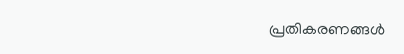പ്രതികരണങ്ങൾ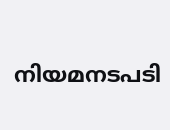നിയമനടപടി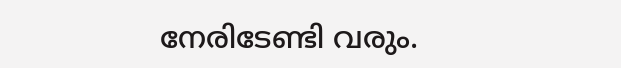നേരിടേണ്ടി വരും.